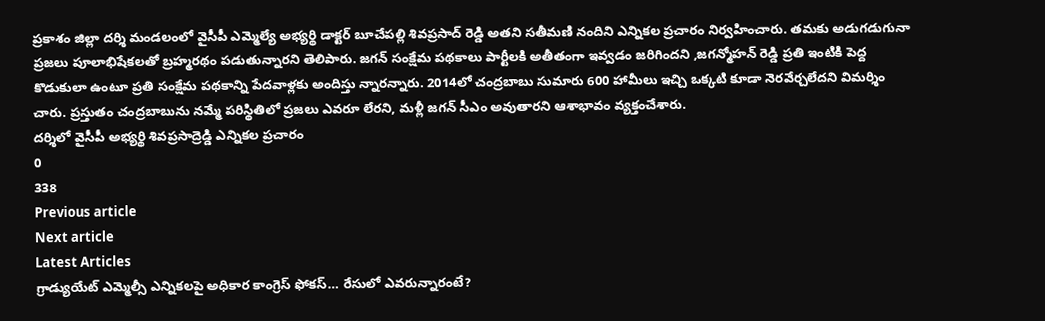ప్రకాశం జిల్లా దర్శి మండలంలో వైసీపీ ఎమ్మెల్యే అభ్యర్థి డాక్టర్ బూచేపల్లి శివప్రసాద్ రెడ్డి అతని సతీమణి నందిని ఎన్నికల ప్రచారం నిర్వహించారు. తమకు అడుగడుగునా ప్రజలు పూలాభిషేకలతో బ్రహ్మరథం పడుతున్నారని తెలిపారు. జగన్ సంక్షేమ పథకాలు పార్టీలకి అతీతంగా ఇవ్వడం జరిగిందని ,జగన్మోహన్ రెడ్డి ప్రతి ఇంటికి పెద్ద కొడుకులా ఉంటూ ప్రతి సంక్షేమ పథకాన్ని పేదవాళ్లకు అందిస్తు న్నారన్నారు. 2014లో చంద్రబాబు సుమారు 600 హామీలు ఇచ్చి ఒక్కటి కూడా నెరవేర్చలేదని విమర్శిం చారు. ప్రస్తుతం చంద్రబాబును నమ్మే పరిస్థితిలో ప్రజలు ఎవరూ లేరని, మళ్లీ జగన్ సీఎం అవుతారని ఆశాభావం వ్యక్తంచేశారు.
దర్శిలో వైసీపీ అభ్యర్థి శివప్రసాద్రెడ్డి ఎన్నికల ప్రచారం
0
338
Previous article
Next article
Latest Articles
గ్రాడ్యుయేట్ ఎమ్మెల్సీ ఎన్నికలపై అధికార కాంగ్రెస్ ఫోకస్… రేసులో ఎవరున్నారంటే?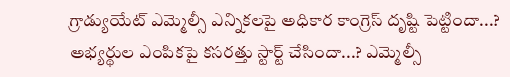గ్రాడ్యుయేట్ ఎమ్మెల్సీ ఎన్నికలపై అధికార కాంగ్రెస్ దృష్టి పెట్టిందా...? అభ్యర్థుల ఎంపికపై కసరత్తు స్టార్ట్ చేసిందా...? ఎమ్మెల్సీ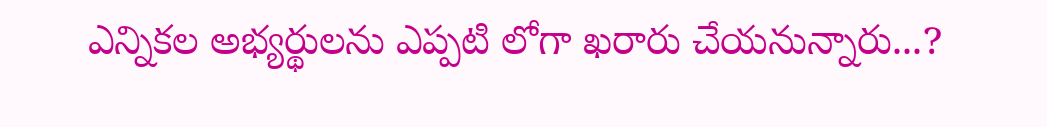ఎన్నికల అభ్యర్థులను ఎప్పటి లోగా ఖరారు చేయనున్నారు...?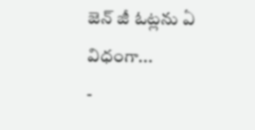జెన్ జీ ఓట్లను ఏ విధంగా...
-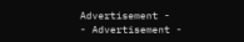Advertisement -
- Advertisement -